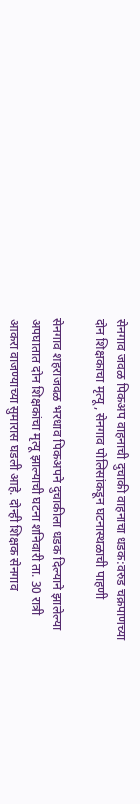सेनगाव जवळ पिकअप वाहनाची दुचाकी वाहनाचा धडक:वरुड चक्रपाणच्या दोन शिक्षकाचा मृत्यू, सेनगाव पोलिसांकडून घटनास्थळाची पाहणी

सेनगाव शहराजवळ भरधाव पिकअपने दुचाकीला धडक दिल्याने झालेल्या अपघातात दोन शिक्षकांचा मृत्यू झाल्याची घटना शनिवारी ता. 30 रात्री आकरा वाजण्याच्या सुमारास घडली आहे. दोन्ही शिक्षक सेनगाव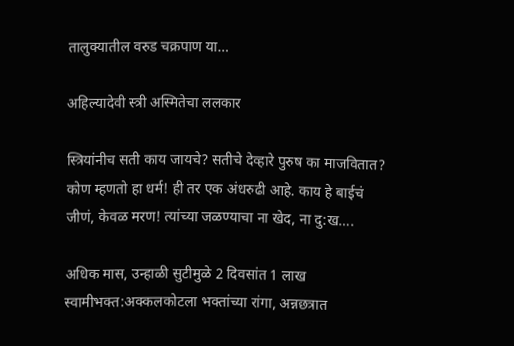तालुक्यातील वरुड चक्रपाण या…

अहिल्यादेवी स्त्री अस्मितेचा ललकार

स्त्रियांनीच सती काय जायचे? सतीचे देव्हारे पुरुष का माजवितात? कोण म्हणतो हा धर्म! ही तर एक अंधरुढी आहे. काय हे बाईचं जीणं, केवळ मरण! त्यांच्या जळण्याचा ना खेद, ना दु:ख….

अधिक मास, उन्हाळी सुटीमुळे 2 दिवसांत 1 लाख स्वामीभक्त:अक्कलकोटला भक्तांच्या रांगा, अन्नछत्रात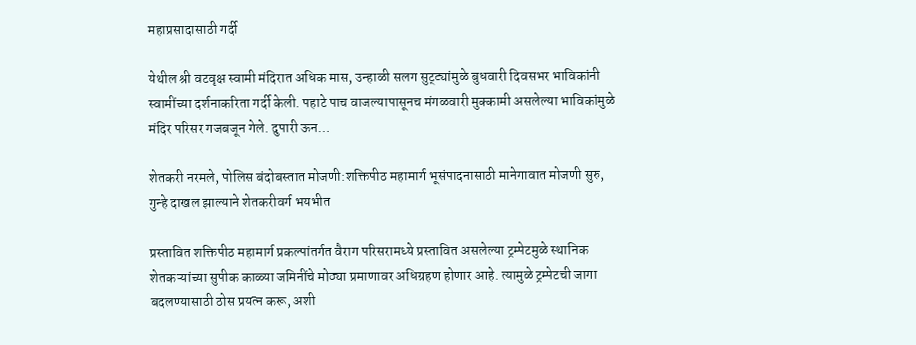महाप्रसादासाठी गर्दी

येथील श्री वटवृक्ष स्वामी मंदिरात अधिक मास, उन्हाळी सलग सुट्ट्यांमुळे बुधवारी दिवसभर भाविकांनी स्वामींच्या दर्शनाकरिता गर्दी केली. पहाटे पाच वाजल्यापासूनच मंगळवारी मुक्कामी असलेल्या भाविकांमुळे मंदिर परिसर गजबजून गेले. दुपारी ऊन…

शेतकरी नरमले, पोलिस बंदोबस्तात मोजणी:शक्तिपीठ महामार्ग भूसंपादनासाठी मानेगावात मोजणी सुरु, गुन्हे दाखल झाल्याने शेतकरीवर्ग भयभीत

प्रस्तावित शक्तिपीठ महामार्ग प्रकल्पांतर्गत वैराग परिसरामध्ये प्रस्तावित असलेल्या ट्रम्पेटमुळे स्थानिक शेतकऱ्यांच्या सुपीक काळ्या जमिनींचे मोठ्या प्रमाणावर अधिग्रहण होणार आहे. त्यामुळे ट्रम्पेटची जागा बदलण्यासाठी ठोस प्रयत्न करू, अशी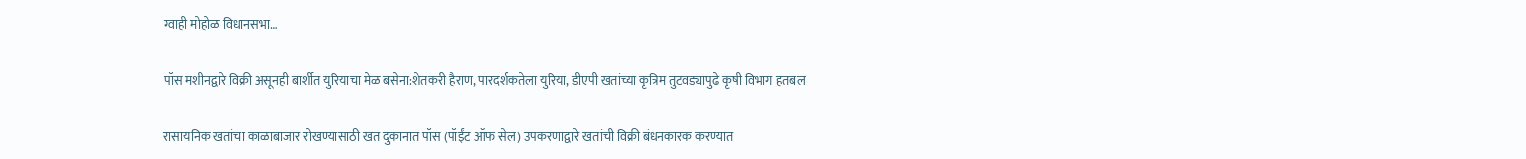ग्वाही मोहोळ विधानसभा…

पॉस मशीनद्वारे विक्री असूनही बार्शीत युरियाचा मेळ बसेना:शेतकरी हैराण, पारदर्शकतेला युरिया, डीएपी खतांच्या कृत्रिम तुटवड्यापुढे कृषी विभाग हतबल

रासायनिक खतांचा काळाबाजार रोखण्यासाठी खत दुकानात पॉस (पॉईंट ऑफ सेल) उपकरणाद्वारे खतांची विक्री बंधनकारक करण्यात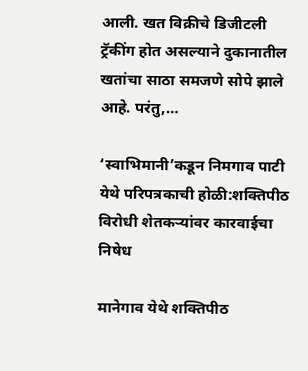आली. खत विक्रीचे डिजीटली ट्रॅकींग होत असल्याने दुकानातील खतांचा साठा समजणे सोपे झाले आहे. परंतु,…

‘स्वाभिमानी’कडून निमगाव पाटी येथे परिपत्रकाची होळी:शक्तिपीठ विरोधी शेतकऱ्यांवर कारवाईचा निषेध

मानेगाव येथे शक्तिपीठ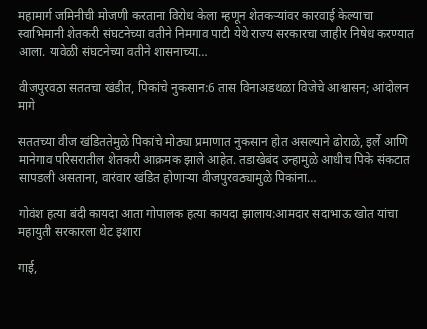महामार्ग जमिनीची मोजणी करताना विरोध केला म्हणून शेतकऱ्यांवर कारवाई केल्याचा स्वाभिमानी शेतकरी संघटनेच्या वतीने निमगाव पाटी येथे राज्य सरकारचा जाहीर निषेध करण्यात आला. यावेळी संघटनेच्या वतीने शासनाच्या…

वीजपुरवठा सततचा खंडीत, पिकांचे नुकसान:6 तास विनाअडथळा विजेचे आश्वासन; आंदोलन मागे

सततच्या वीज खंडिततेमुळे पिकांचे मोठ्या प्रमाणात नुकसान होत असल्याने ढोराळे, इर्ले आणि मानेगाव परिसरातील शेतकरी आक्रमक झाले आहेत. तडाखेबंद उन्हामुळे आधीच पिके संकटात सापडली असताना, वारंवार खंडित होणाऱ्या वीजपुरवठ्यामुळे पिकांना…

गोवंश हत्या बंदी कायदा आता गोपालक हत्या कायदा झालाय:आमदार सदाभाऊ खोत यांचा महायुती सरकारला थेट इशारा

गाई,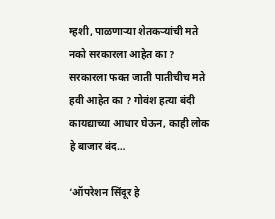म्हशी, पाळणाऱ्या शेतकऱ्यांची मते नको सरकारला आहेत का ? सरकारला फक्त जाती पातीचीच मते हवी आहेत का ? गोवंश हत्या बंदी कायद्याच्या आधार घेऊन, काही लोक हे बाजार बंद…

‘ऑपरेशन सिंदूर हे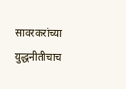सावरकरांच्या युद्धनीतीचाच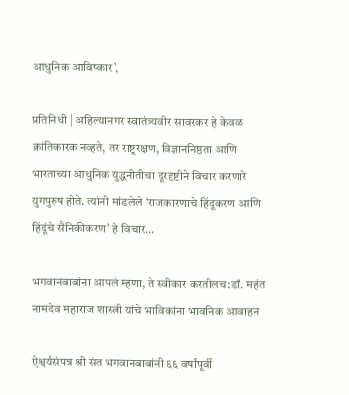आधुनिक आविष्कार’,

प्रतिनिधी | अहिल्यानगर स्वातंत्र्यवीर सावरकर हे केवळ क्रांतिकारक नव्हते, तर राष्ट्ररक्षण, विज्ञाननिष्ठता आणि भारताच्या आधुनिक युद्धनीतीचा दूरदृष्टीने विचार करणारे युगपुरुष होते. त्यांनी मांडलेले ‘राजकारणाचे हिंदूकरण आणि हिंदूंचे सैनिकीकरण’ हे विचार…

भगवानबाबांना आपलं म्हणा, ते स्वीकार करतीलच:डॉ. महंत नामदेव महाराज शास्त्री यांचे भाविकांना भावनिक आवाहन

ऐश्वर्यसंपन्न श्री संत भगवानबाबांनी ६६ वर्षांपूर्वी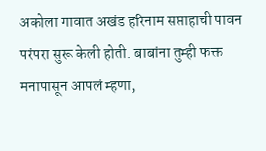अकोला गावात अखंड हरिनाम सप्ताहाची पावन परंपरा सुरू केली होती. बाबांना तुम्ही फक्त मनापासून आपलं म्हणा,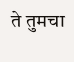ते तुमचा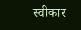स्वीकार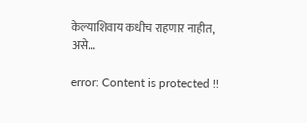केल्याशिवाय कधीच राहणार नाहीत, असे…

error: Content is protected !!